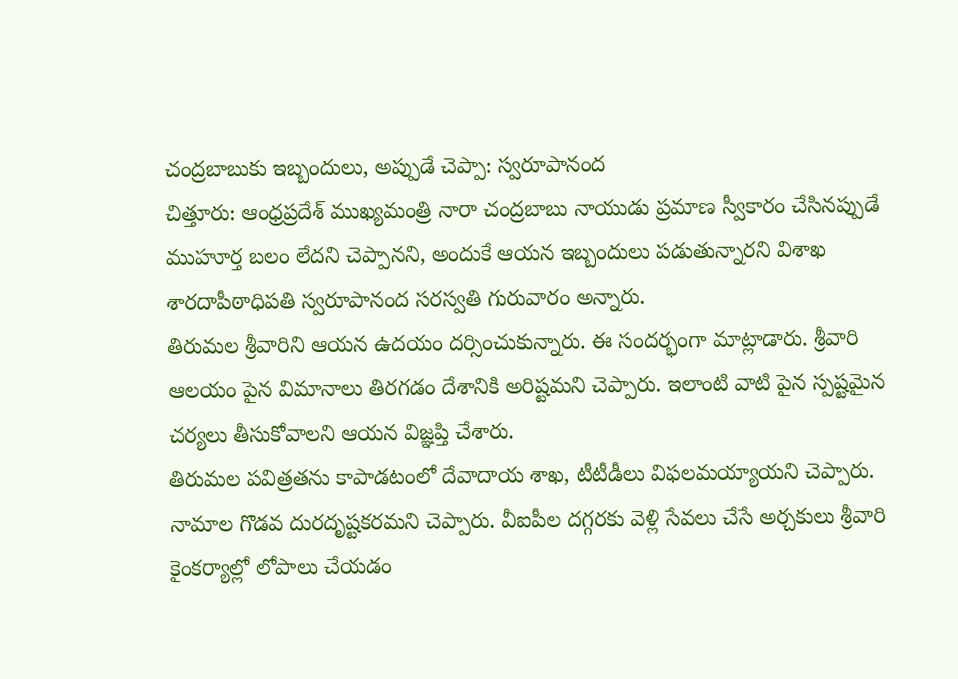చంద్రబాబుకు ఇబ్బందులు, అప్పుడే చెప్పా: స్వరూపానంద
చిత్తూరు: ఆంధ్రప్రదేశ్ ముఖ్యమంత్రి నారా చంద్రబాబు నాయుడు ప్రమాణ స్వీకారం చేసినప్పుడే ముహూర్త బలం లేదని చెప్పానని, అందుకే ఆయన ఇబ్బందులు పడుతున్నారని విశాఖ శారదాపీఠాధిపతి స్వరూపానంద సరస్వతి గురువారం అన్నారు.
తిరుమల శ్రీవారిని ఆయన ఉదయం దర్సించుకున్నారు. ఈ సందర్భంగా మాట్లాడారు. శ్రీవారి ఆలయం పైన విమానాలు తిరగడం దేశానికి అరిష్టమని చెప్పారు. ఇలాంటి వాటి పైన స్పష్టమైన చర్యలు తీసుకోవాలని ఆయన విజ్ఞప్తి చేశారు.
తిరుమల పవిత్రతను కాపాడటంలో దేవాదాయ శాఖ, టీటీడీలు విఫలమయ్యాయని చెప్పారు. నామాల గొడవ దురదృష్టకరమని చెప్పారు. వీఐపీల దగ్గరకు వెళ్లి సేవలు చేసే అర్చకులు శ్రీవారి కైంకర్యాల్లో లోపాలు చేయడం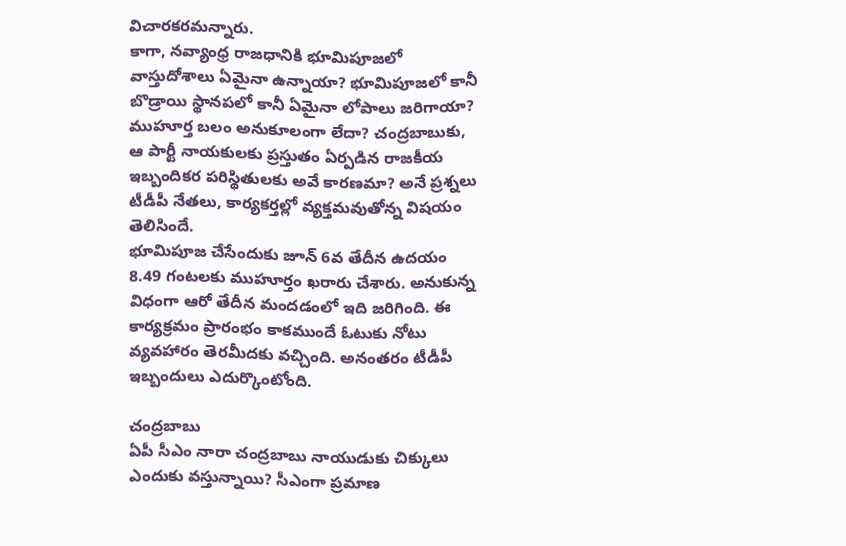విచారకరమన్నారు.
కాగా, నవ్యాంధ్ర రాజధానికి భూమిపూజలో వాస్తుదోశాలు ఏమైనా ఉన్నాయా? భూమిపూజలో కానీ బొడ్రాయి స్థానపలో కానీ ఏమైనా లోపాలు జరిగాయా? ముహూర్త బలం అనుకూలంగా లేదా? చంద్రబాబుకు, ఆ పార్టీ నాయకులకు ప్రస్తుతం ఏర్పడిన రాజకీయ ఇబ్బందికర పరిస్థితులకు అవే కారణమా? అనే ప్రశ్నలు టీడీపీ నేతలు, కార్యకర్తల్లో వ్యక్తమవుతోన్న విషయం తెలిసిందే.
భూమిపూజ చేసేందుకు జూన్ 6వ తేదీన ఉదయం 8.49 గంటలకు ముహూర్తం ఖరారు చేశారు. అనుకున్న విధంగా ఆరో తేదీన మందడంలో ఇది జరిగింది. ఈ కార్యక్రమం ప్రారంభం కాకముందే ఓటుకు నోటు వ్యవహారం తెరమీదకు వచ్చింది. అనంతరం టీడీపీ ఇబ్బందులు ఎదుర్కొంటోంది.

చంద్రబాబు
ఏపీ సీఎం నారా చంద్రబాబు నాయుడుకు చిక్కులు ఎందుకు వస్తున్నాయి? సీఎంగా ప్రమాణ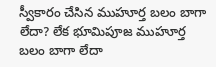స్వీకారం చేసిన ముహూర్త బలం బాగా లేదా? లేక భూమిపూజ ముహూర్త బలం బాగా లేదా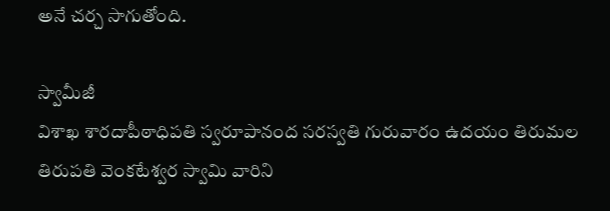అనే చర్చ సాగుతోంది.

స్వామీజీ
విశాఖ శారదాపీఠాధిపతి స్వరూపానంద సరస్వతి గురువారం ఉదయం తిరుమల తిరుపతి వెంకటేశ్వర స్వామి వారిని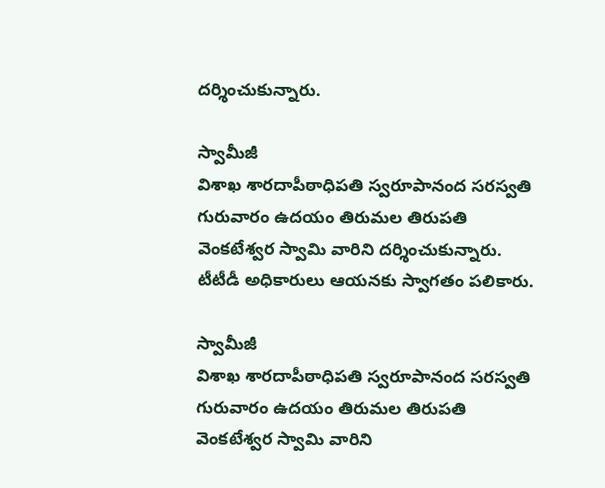దర్శించుకున్నారు.

స్వామీజీ
విశాఖ శారదాపీఠాధిపతి స్వరూపానంద సరస్వతి గురువారం ఉదయం తిరుమల తిరుపతి వెంకటేశ్వర స్వామి వారిని దర్శించుకున్నారు. టీటీడీ అధికారులు ఆయనకు స్వాగతం పలికారు.

స్వామీజీ
విశాఖ శారదాపీఠాధిపతి స్వరూపానంద సరస్వతి గురువారం ఉదయం తిరుమల తిరుపతి వెంకటేశ్వర స్వామి వారిని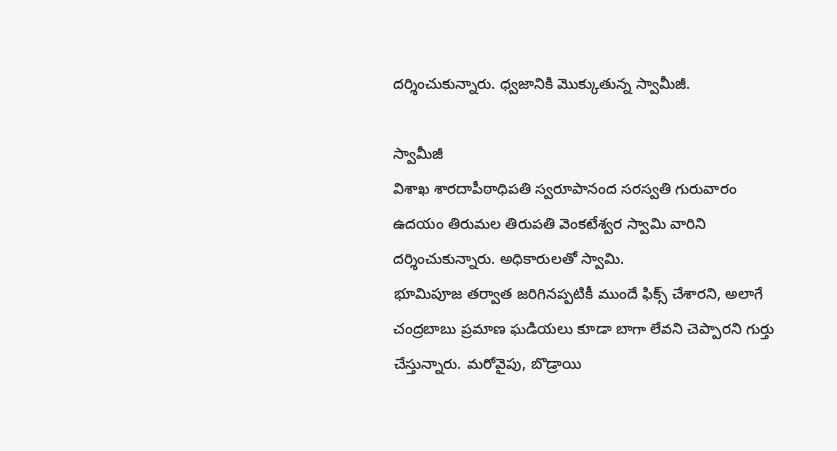దర్శించుకున్నారు. ధ్వజానికి మొక్కుతున్న స్వామీజీ.

స్వామీజీ
విశాఖ శారదాపీఠాధిపతి స్వరూపానంద సరస్వతి గురువారం ఉదయం తిరుమల తిరుపతి వెంకటేశ్వర స్వామి వారిని దర్శించుకున్నారు. అధికారులతో స్వామి.
భూమిపూజ తర్వాత జరిగినప్పటికీ ముందే ఫిక్స్ చేశారని, అలాగే చంద్రబాబు ప్రమాణ ఘడియలు కూడా బాగా లేవని చెప్పారని గుర్తు చేస్తున్నారు. మరోవైపు, బొడ్రాయి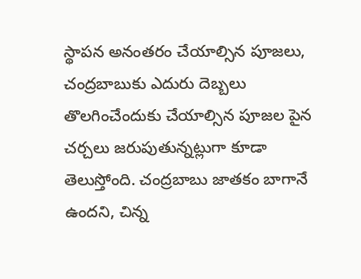స్థాపన అనంతరం చేయాల్సిన పూజలు, చంద్రబాబుకు ఎదురు దెబ్బలు తొలగించేందుకు చేయాల్సిన పూజల పైన చర్చలు జరుపుతున్నట్లుగా కూడా తెలుస్తోంది. చంద్రబాబు జాతకం బాగానే ఉందని, చిన్న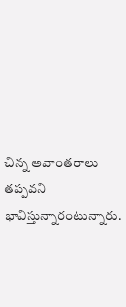చిన్న అవాంతరాలు తప్పవని భావిస్తున్నారంటున్నారు.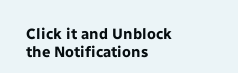Click it and Unblock the Notifications